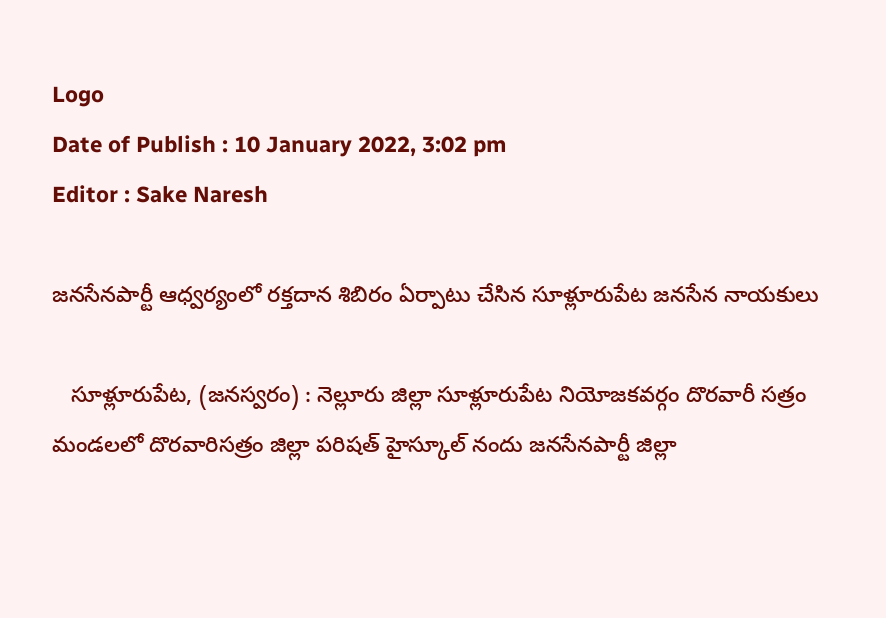Logo
Date of Publish : 10 January 2022, 3:02 pm
Editor : Sake Naresh

జనసేనపార్టీ ఆధ్వర్యంలో రక్తదాన శిబిరం ఏర్పాటు చేసిన సూళ్లూరుపేట జనసేన నాయకులు

   సూళ్లూరుపేట, (జనస్వరం) : నెల్లూరు జిల్లా సూళ్లూరుపేట నియోజకవర్గం దొరవారీ సత్రం మండలలో దొరవారిసత్రం జిల్లా పరిషత్ హైస్కూల్ నందు జనసేనపార్టీ జిల్లా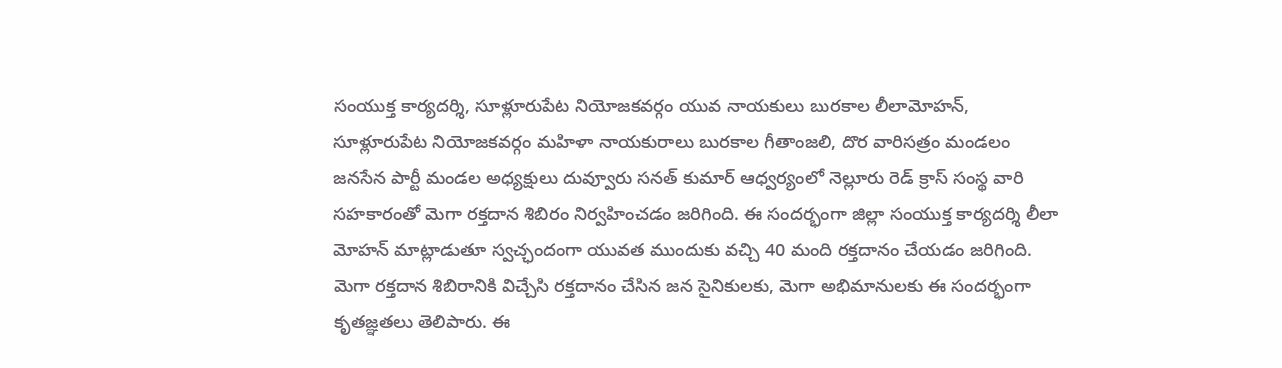సంయుక్త కార్యదర్శి, సూళ్లూరుపేట నియోజకవర్గం యువ నాయకులు బురకాల లీలామోహన్, సూళ్లూరుపేట నియోజకవర్గం మహిళా నాయకురాలు బురకాల గీతాంజలి, దొర వారిసత్రం మండలం జనసేన పార్టీ మండల అధ్యక్షులు దువ్వూరు సనత్ కుమార్ ఆధ్వర్యంలో నెల్లూరు రెడ్ క్రాస్ సంస్థ వారి సహకారంతో మెగా రక్తదాన శిబిరం నిర్వహించడం జరిగింది. ఈ సందర్భంగా జిల్లా సంయుక్త కార్యదర్శి లీలా మోహన్ మాట్లాడుతూ స్వచ్ఛందంగా యువత ముందుకు వచ్చి 40 మంది రక్తదానం చేయడం జరిగింది. మెగా రక్తదాన శిబిరానికి విచ్చేసి రక్తదానం చేసిన జన సైనికులకు, మెగా అభిమానులకు ఈ సందర్భంగా కృతజ్ఞతలు తెలిపారు. ఈ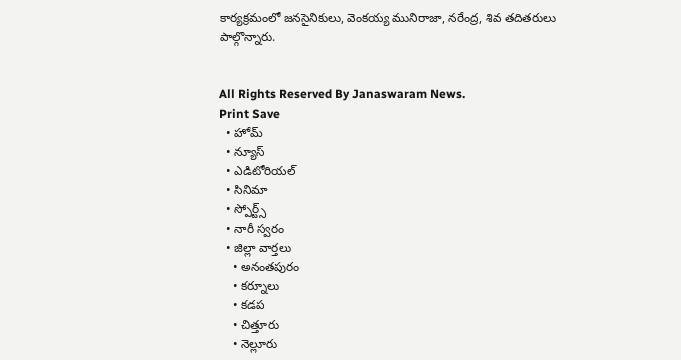కార్యక్రమంలో జనసైనికులు, వెంకయ్య మునిరాజా, నరేంద్ర, శివ తదితరులు పాల్గొన్నారు.


All Rights Reserved By Janaswaram News.
Print Save
  • హోమ్
  • న్యూస్
  • ఎడిటోరియల్
  • సినిమా
  • స్పోర్ట్స్
  • నారీ స్వరం
  • జిల్లా వార్తలు
    • అనంతపురం
    • కర్నూలు
    • కడప
    • చిత్తూరు
    • నెల్లూరు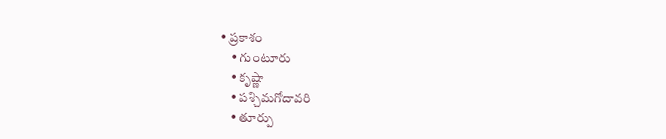• ప్రకాశం
    • గుంటూరు
    • కృష్ణా
    • పశ్చిమగోదావరి
    • తూర్పు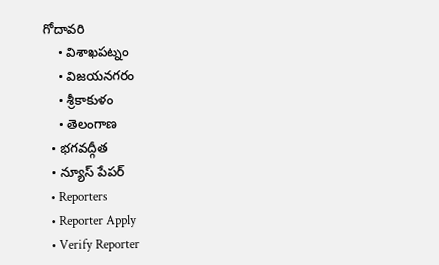గోదావరి
    • విశాఖపట్నం
    • విజయనగరం
    • శ్రీకాకుళం
    • తెలంగాణ
  • భగవద్గీత
  • న్యూస్ పేపర్
  • Reporters
  • Reporter Apply
  • Verify Reporter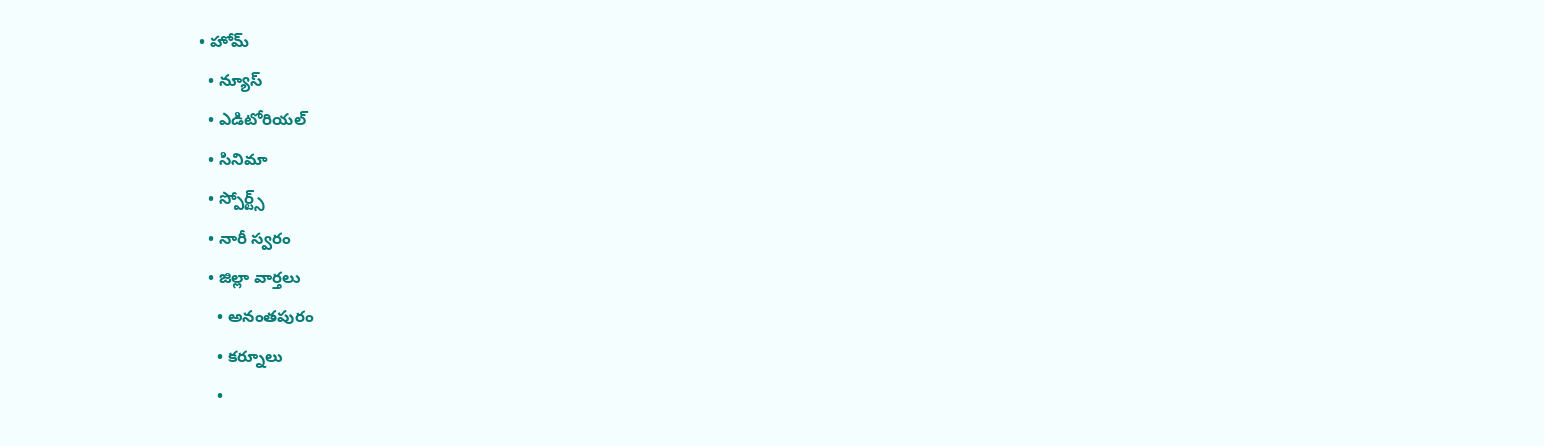• హోమ్
  • న్యూస్
  • ఎడిటోరియల్
  • సినిమా
  • స్పోర్ట్స్
  • నారీ స్వరం
  • జిల్లా వార్తలు
    • అనంతపురం
    • కర్నూలు
    •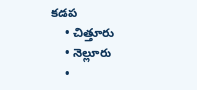కడప
    • చిత్తూరు
    • నెల్లూరు
    •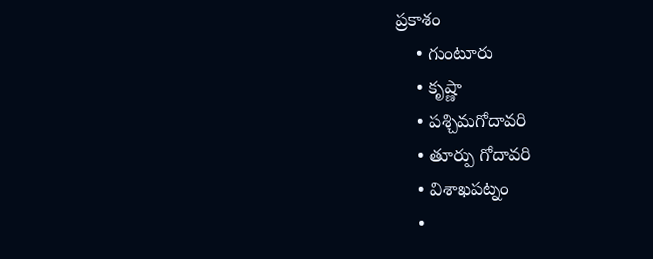ప్రకాశం
    • గుంటూరు
    • కృష్ణా
    • పశ్చిమగోదావరి
    • తూర్పు గోదావరి
    • విశాఖపట్నం
    •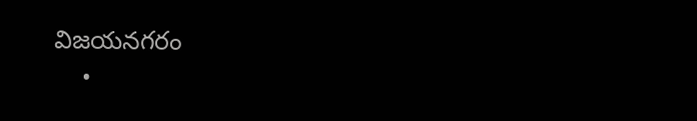విజయనగరం
    •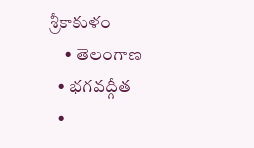శ్రీకాకుళం
    • తెలంగాణ
  • భగవద్గీత
  •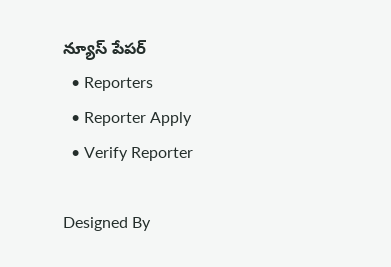న్యూస్ పేపర్
  • Reporters
  • Reporter Apply
  • Verify Reporter

Designed By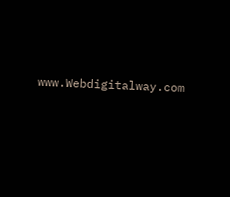www.Webdigitalway.com